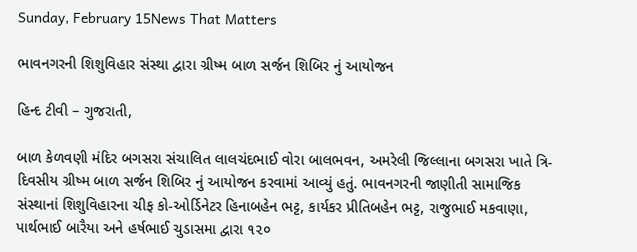Sunday, February 15News That Matters

ભાવનગરની શિશુવિહાર સંસ્થા દ્વારા ગ્રીષ્મ બાળ સર્જન શિબિર નું આયોજન

હિન્દ ટીવી – ગુજરાતી,

બાળ કેળવણી મંદિર બગસરા સંચાલિત લાલચંદભાઈ વોરા બાલભવન, અમરેલી જિલ્લાના બગસરા ખાતે ત્રિ-દિવસીય ગ્રીષ્મ બાળ સર્જન શિબિર નું આયોજન કરવામાં આવ્યું હતું. ભાવનગરની જાણીતી સામાજિક સંસ્થાનાં શિશુવિહારના ચીફ કો-ઓર્ડિનેટર હિનાબહેન ભટ્ટ, કાર્યકર પ્રીતિબહેન ભટ્ટ, રાજુભાઈ મકવાણા, પાર્થભાઈ બારૈયા અને હર્ષભાઈ ચુડાસમા દ્વારા ૧૨૦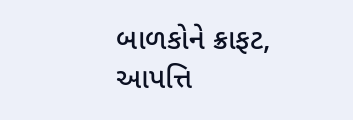બાળકોને ક્રાફટ, આપત્તિ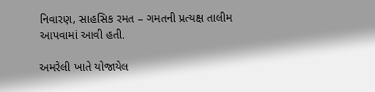નિવારણ, સાહસિક રમત – ગમતની પ્રત્યક્ષ તાલીમ આપવામાં આવી હતી.

અમરેલી ખાતે યોજાયેલ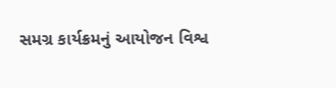સમગ્ર કાર્યક્રમનું આયોજન વિશ્વ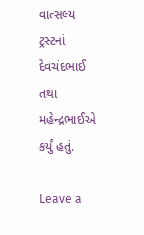વાત્સલ્ય ટ્રસ્ટનાં દેવચંદભાઈ તથા મહેન્દ્રભાઈએ કર્યું હતું.

Leave a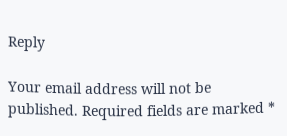Reply

Your email address will not be published. Required fields are marked *